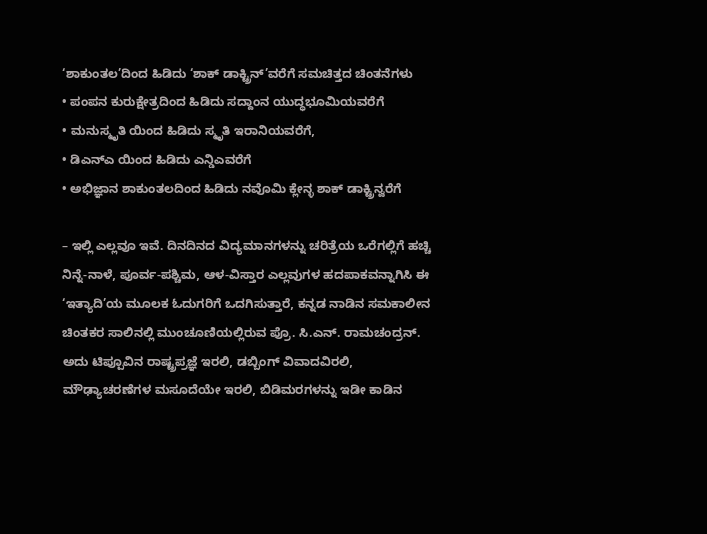‘ಶಾಕುಂತಲ’ದಿಂದ ಹಿಡಿದು ‘ಶಾಕ್ ಡಾಕ್ಟ್ರಿನ್’ವರೆಗೆ ಸಮಚಿತ್ತದ ಚಿಂತನೆಗಳು
• ಪಂಪನ ಕುರುಕ್ಷೇತ್ರದಿಂದ ಹಿಡಿದು ಸದ್ದಾಂನ ಯುದ್ಧಭೂಮಿಯವರೆಗೆ
• ಮನುಸ್ಮೃತಿ ಯಿಂದ ಹಿಡಿದು ಸ್ಮೃತಿ ಇರಾನಿಯವರೆಗೆ,
• ಡಿಎನ್ಎ ಯಿಂದ ಹಿಡಿದು ಎನ್ಡಿಎವರೆಗೆ
• ಅಭಿಜ್ಞಾನ ಶಾಕುಂತಲದಿಂದ ಹಿಡಿದು ನವೊಮಿ ಕ್ಲೇನ್ಳ ಶಾಕ್ ಡಾಕ್ಟ್ರಿನ್ವರೆಗೆ

– ಇಲ್ಲಿ ಎಲ್ಲವೂ ಇವೆ. ದಿನದಿನದ ವಿದ್ಯಮಾನಗಳನ್ನು ಚರಿತ್ರೆಯ ಒರೆಗಲ್ಲಿಗೆ ಹಚ್ಚಿ ನಿನ್ನೆ-ನಾಳೆ, ಪೂರ್ವ-ಪಶ್ಚಿಮ, ಆಳ-ವಿಸ್ತಾರ ಎಲ್ಲವುಗಳ ಹದಪಾಕವನ್ನಾಗಿಸಿ ಈ ‘ಇತ್ಯಾದಿ’ಯ ಮೂಲಕ ಓದುಗರಿಗೆ ಒದಗಿಸುತ್ತಾರೆ, ಕನ್ನಡ ನಾಡಿನ ಸಮಕಾಲೀನ ಚಿಂತಕರ ಸಾಲಿನಲ್ಲಿ ಮುಂಚೂಣಿಯಲ್ಲಿರುವ ಪ್ರೊ. ಸಿ.ಎನ್. ರಾಮಚಂದ್ರನ್.
ಅದು ಟಿಪ್ಪೂವಿನ ರಾಷ್ಟ್ರಪ್ರಜ್ಞೆ ಇರಲಿ, ಡಬ್ಬಿಂಗ್ ವಿವಾದವಿರಲಿ, ಮೌಢ್ಯಾಚರಣೆಗಳ ಮಸೂದೆಯೇ ಇರಲಿ, ಬಿಡಿಮರಗಳನ್ನು ಇಡೀ ಕಾಡಿನ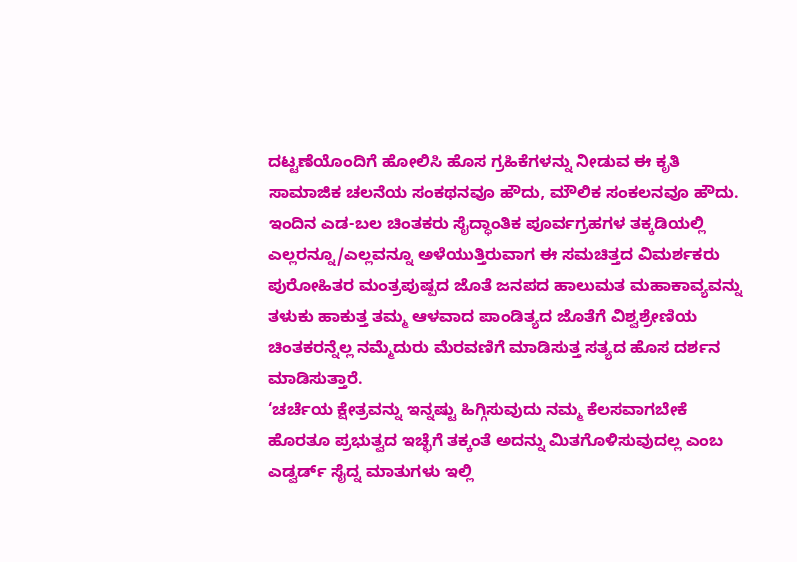ದಟ್ಟಣೆಯೊಂದಿಗೆ ಹೋಲಿಸಿ ಹೊಸ ಗ್ರಹಿಕೆಗಳನ್ನು ನೀಡುವ ಈ ಕೃತಿ ಸಾಮಾಜಿಕ ಚಲನೆಯ ಸಂಕಥನವೂ ಹೌದು, ಮೌಲಿಕ ಸಂಕಲನವೂ ಹೌದು.
ಇಂದಿನ ಎಡ-ಬಲ ಚಿಂತಕರು ಸೈದ್ಧಾಂತಿಕ ಪೂರ್ವಗ್ರಹಗಳ ತಕ್ಕಡಿಯಲ್ಲಿ ಎಲ್ಲರನ್ನೂ/ಎಲ್ಲವನ್ನೂ ಅಳೆಯುತ್ತಿರುವಾಗ ಈ ಸಮಚಿತ್ತದ ವಿಮರ್ಶಕರು ಪುರೋಹಿತರ ಮಂತ್ರಪುಷ್ಪದ ಜೊತೆ ಜನಪದ ಹಾಲುಮತ ಮಹಾಕಾವ್ಯವನ್ನು ತಳುಕು ಹಾಕುತ್ತ ತಮ್ಮ ಆಳವಾದ ಪಾಂಡಿತ್ಯದ ಜೊತೆಗೆ ವಿಶ್ವಶ್ರೇಣಿಯ ಚಿಂತಕರನ್ನೆಲ್ಲ ನಮ್ಮೆದುರು ಮೆರವಣಿಗೆ ಮಾಡಿಸುತ್ತ ಸತ್ಯದ ಹೊಸ ದರ್ಶನ ಮಾಡಿಸುತ್ತಾರೆ.
‘ಚರ್ಚೆಯ ಕ್ಷೇತ್ರವನ್ನು ಇನ್ನಷ್ಟು ಹಿಗ್ಗಿಸುವುದು ನಮ್ಮ ಕೆಲಸವಾಗಬೇಕೆ ಹೊರತೂ ಪ್ರಭುತ್ವದ ಇಚ್ಛೆಗೆ ತಕ್ಕಂತೆ ಅದನ್ನು ಮಿತಗೊಳಿಸುವುದಲ್ಲ ಎಂಬ ಎಡ್ವರ್ಡ್ ಸೈದ್ನ ಮಾತುಗಳು ಇಲ್ಲಿ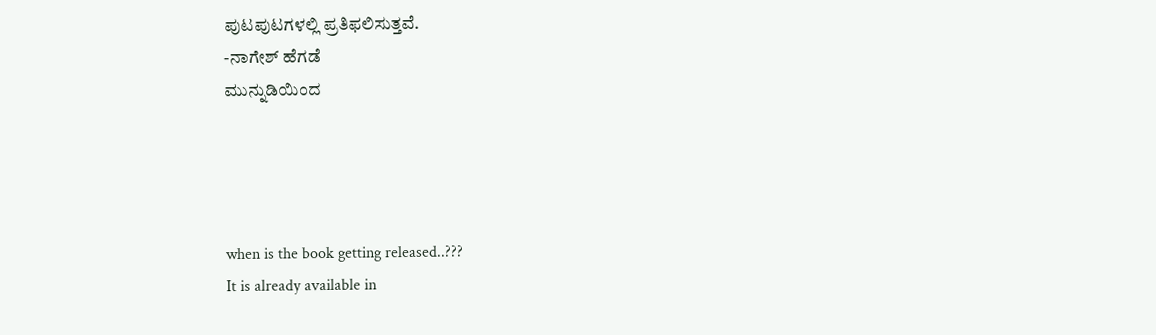ಪುಟಪುಟಗಳಲ್ಲಿ ಪ್ರತಿಫಲಿಸುತ್ತವೆ.
-ನಾಗೇಶ್ ಹೆಗಡೆ
ಮುನ್ನುಡಿಯಿಂದ




when is the book getting released..???
It is already available in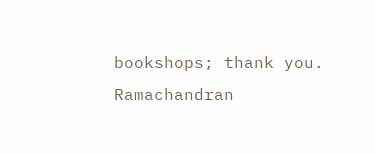bookshops; thank you. Ramachandran